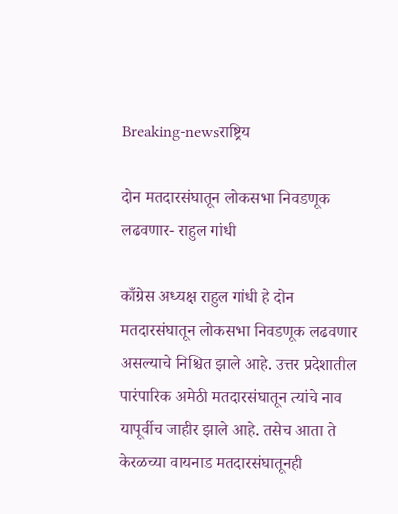Breaking-newsराष्ट्रिय

दोन मतदारसंघातून लोकसभा निवडणूक लढवणार- राहुल गांधी

काँग्रेस अध्यक्ष राहुल गांधी हे दोन मतदारसंघातून लोकसभा निवडणूक लढवणार असल्याचे निश्चित झाले आहे. उत्तर प्रदेशातील पारंपारिक अमेठी मतदारसंघातून त्यांचे नाव यापूर्वीच जाहीर झाले आहे. तसेच आता ते केरळच्या वायनाड मतदारसंघातूनही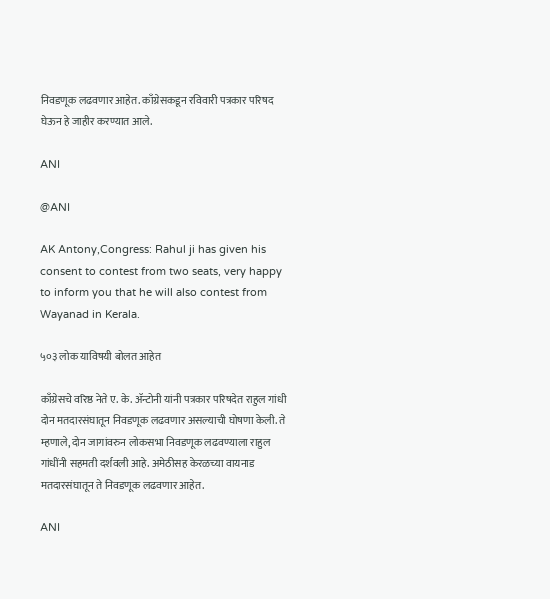निवडणूक लढवणार आहेत. काँग्रेसकडून रविवारी पत्रकार परिषद घेऊन हे जाहीर करण्यात आले.

ANI

@ANI

AK Antony,Congress: Rahul ji has given his consent to contest from two seats, very happy to inform you that he will also contest from Wayanad in Kerala.

५०३ लोक याविषयी बोलत आहेत

काँग्रेसचे वरिष्ठ नेते ए. के. ॲन्टोनी यांनी पत्रकार परिषदेत राहुल गांधी दोन मतदारसंघातून निवडणूक लढवणार असल्याची घोषणा केली. ते म्हणाले, दोन जागांवरुन लोकसभा निवडणूक लढवण्याला राहुल गांधींनी सहमती दर्शवली आहे. अमेठीसह केरळच्या वायनाड मतदारसंघातून ते निवडणूक लढवणार आहेत.

ANI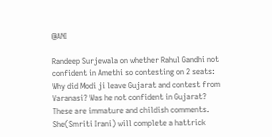@ANI

Randeep Surjewala on whether Rahul Gandhi not confident in Amethi so contesting on 2 seats: Why did Modi ji leave Gujarat and contest from Varanasi? Was he not confident in Gujarat? These are immature and childish comments. She(Smriti Irani) will complete a hattrick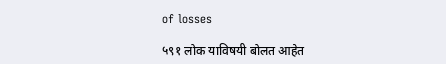of losses

५९१ लोक याविषयी बोलत आहेत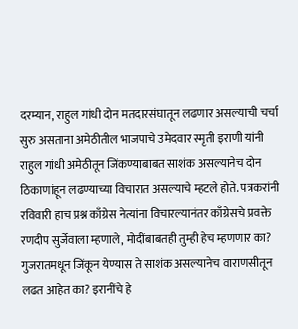दरम्यान, राहुल गांधी दोन मतदारसंघातून लढणार असल्याची चर्चा सुरु असताना अमेठीतील भाजपाचे उमेदवार स्मृती इराणी यांनी राहुल गांधी अमेठीतून जिंकण्याबाबत साशंक असल्यानेच दोन ठिकाणांहून लढण्याच्या विचारात असल्याचे म्हटले होते. पत्रकरांनी रविवारी हाच प्रश्न काँग्रेस नेत्यांना विचारल्यानंतर काँग्रेसचे प्रवक्ते रणदीप सुर्जेवाला म्हणाले, मोदींबाबतही तुम्ही हेच म्हणणार का? गुजरातमधून जिंकून येण्यास ते साशंक असल्यानेच वाराणसीतून लढत आहेत का? इरानींचे हे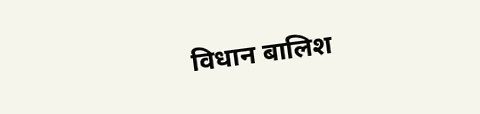विधान बालिश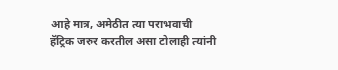आहे मात्र, अमेठीत त्या पराभवाची हॅट्रिक जरुर करतील असा टोलाही त्यांनी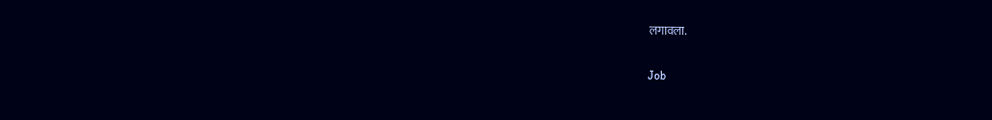लगावला.

Job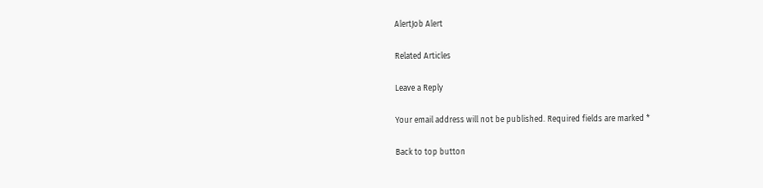AlertJob Alert

Related Articles

Leave a Reply

Your email address will not be published. Required fields are marked *

Back to top button